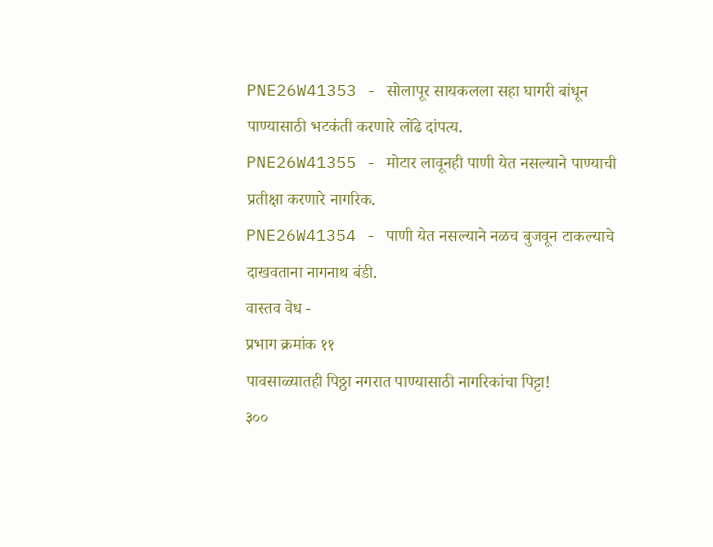PNE26W41353 - सोलापूर सायकलला सहा घागरी बांधून पाण्यासाठी भटकंती करणारे लोंढे दांपत्य.
PNE26W41355 - मोटार लावूनही पाणी येत नसल्याने पाण्याची प्रतीक्षा करणारे नागरिक.
PNE26W41354 - पाणी येत नसल्याने नळच बुजवून टाकल्याचे दाखवताना नागनाथ बंडी.
वास्तव वेध -
प्रभाग क्रमांक ११
पावसाळ्यातही पिठ्ठा नगरात पाण्यासाठी नागरिकांचा पिट्टा!
३००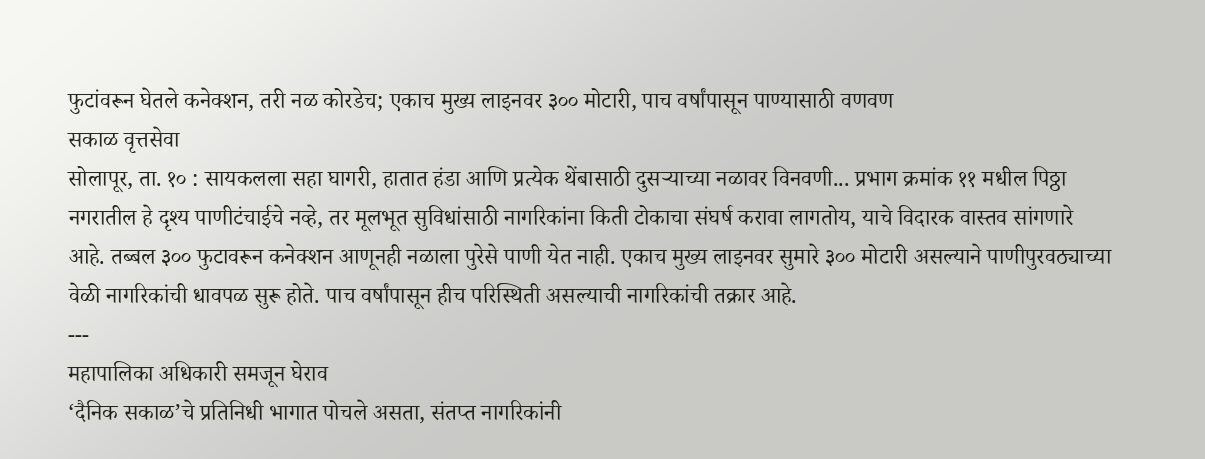फुटांवरून घेतले कनेक्शन, तरी नळ कोरडेच; एकाच मुख्य लाइनवर ३०० मोटारी, पाच वर्षांपासून पाण्यासाठी वणवण
सकाळ वृत्तसेवा
सोलापूर, ता. १० : सायकलला सहा घागरी, हातात हंडा आणि प्रत्येक थेंबासाठी दुसऱ्याच्या नळावर विनवणी... प्रभाग क्रमांक ११ मधील पिठ्ठा नगरातील हे दृश्य पाणीटंचाईचे नव्हे, तर मूलभूत सुविधांसाठी नागरिकांना किती टोकाचा संघर्ष करावा लागतोय, याचे विदारक वास्तव सांगणारे आहे. तब्बल ३०० फुटावरून कनेक्शन आणूनही नळाला पुरेसे पाणी येत नाही. एकाच मुख्य लाइनवर सुमारे ३०० मोटारी असल्याने पाणीपुरवठ्याच्या वेळी नागरिकांची धावपळ सुरू होते. पाच वर्षांपासून हीच परिस्थिती असल्याची नागरिकांची तक्रार आहे.
---
महापालिका अधिकारी समजून घेराव
‘दैनिक सकाळ’चे प्रतिनिधी भागात पोचले असता, संतप्त नागरिकांनी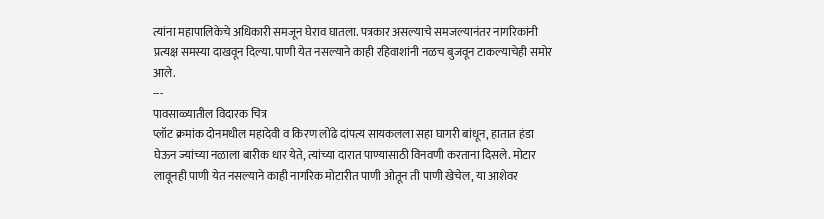त्यांना महापालिकेचे अधिकारी समजून घेराव घातला. पत्रकार असल्याचे समजल्यानंतर नागरिकांनी प्रत्यक्ष समस्या दाखवून दिल्या. पाणी येत नसल्याने काही रहिवाशांनी नळच बुजवून टाकल्याचेही समोर आले.
---
पावसाळ्यातील विदारक चित्र
प्लॉट क्रमांक दोनमधील महादेवी व किरण लोंढे दांपत्य सायकलला सहा घागरी बांधून, हातात हंडा घेऊन ज्यांच्या नळाला बारीक धार येते, त्यांच्या दारात पाण्यासाठी विनवणी करताना दिसले. मोटार लावूनही पाणी येत नसल्याने काही नागरिक मोटारीत पाणी ओतून ती पाणी खेचेल, या आशेवर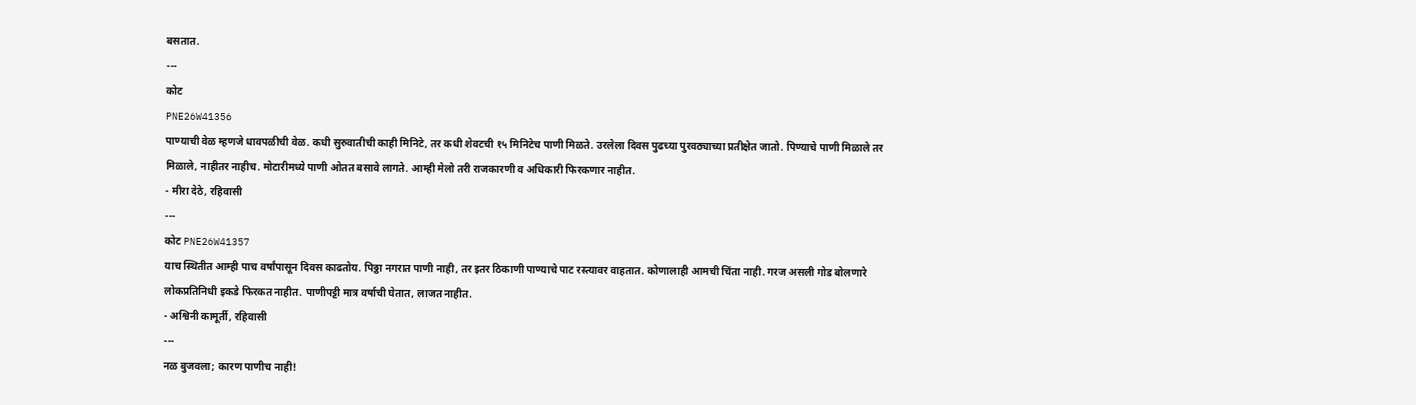बसतात.
---
कोट
PNE26W41356
पाण्याची वेळ म्हणजे धावपळीची वेळ. कधी सुरुवातीची काही मिनिटे, तर कधी शेवटची १५ मिनिटेच पाणी मिळते. उरलेला दिवस पुढच्या पुरवठ्याच्या प्रतीक्षेत जातो. पिण्याचे पाणी मिळाले तर मिळाले, नाहीतर नाहीच. मोटारीमध्ये पाणी ओतत बसावे लागते. आम्ही मेलो तरी राजकारणी व अधिकारी फिरकणार नाहीत.
- मीरा देठे, रहिवासी
---
कोट PNE26W41357
याच स्थितीत आम्ही पाच वर्षांपासून दिवस काढतोय. पिठ्ठा नगरात पाणी नाही, तर इतर ठिकाणी पाण्याचे पाट रस्त्यावर वाहतात. कोणालाही आमची चिंता नाही. गरज असली गोड बोलणारे लोकप्रतिनिधी इकडे फिरकत नाहीत. पाणीपट्टी मात्र वर्षाची घेतात, लाजत नाहीत.
- अश्विनी कामूर्ती, रहिवासी
---
नळ बुजवला; कारण पाणीच नाही!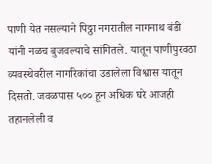पाणी येत नसल्याने पिठ्ठा नगरातील नागनाथ बंडी यांनी नळच बुजवल्याचे सांगितले. यातून पाणीपुरवठा व्यवस्थेवरील नागरिकांचा उडालेला विश्वास यातून दिसतो. जवळपास ५०० हून अधिक घरे आजही तहानलेली व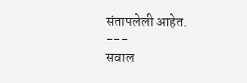संतापलेली आहेत.
---
सवाल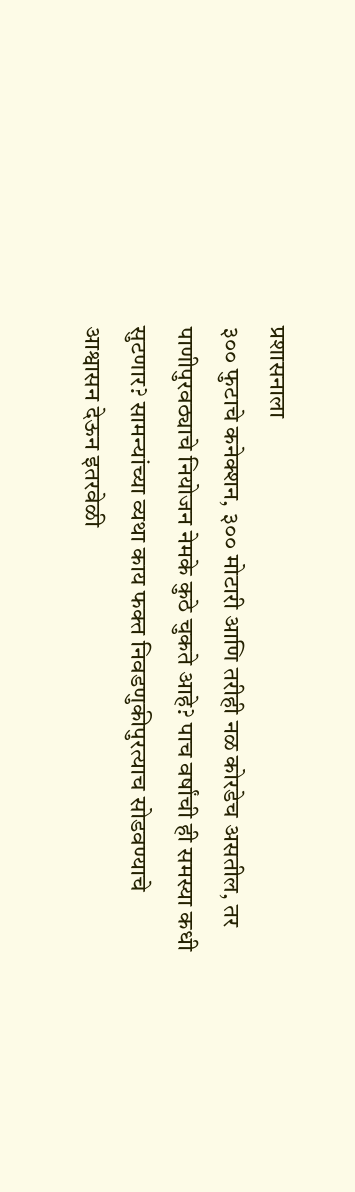प्रशासनाला
३०० फुटाचे कनेक्शन, ३०० मोटारी आणि तरीही नळ कोरडेच असतील, तर पाणीपुरवठ्याचे नियोजन नेमके कुठे चुकते आहे? पाच वर्षांची ही समस्या कधी सुटणार? सामन्यांच्या व्यथा काय फक्त निवडणुकीपुरत्याच सोडवण्याचे आश्वासन देऊन इतरवेळी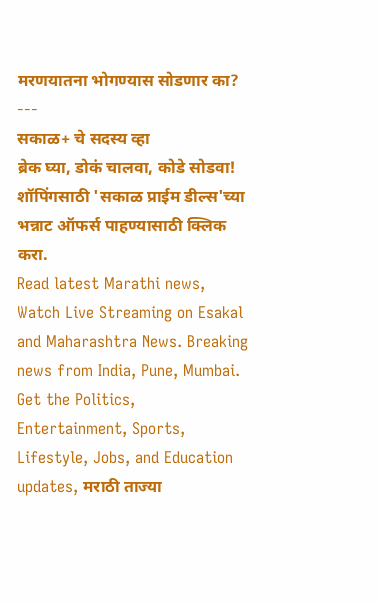मरणयातना भोगण्यास सोडणार का?
---
सकाळ+ चे सदस्य व्हा
ब्रेक घ्या, डोकं चालवा, कोडे सोडवा!
शॉपिंगसाठी 'सकाळ प्राईम डील्स'च्या भन्नाट ऑफर्स पाहण्यासाठी क्लिक करा.
Read latest Marathi news, Watch Live Streaming on Esakal and Maharashtra News. Breaking news from India, Pune, Mumbai. Get the Politics, Entertainment, Sports, Lifestyle, Jobs, and Education updates, मराठी ताज्या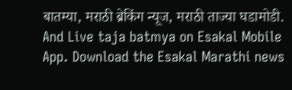बातम्या, मराठी ब्रेकिंग न्यूज, मराठी ताज्या घडामोडी. And Live taja batmya on Esakal Mobile App. Download the Esakal Marathi news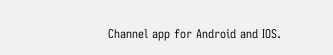Channel app for Android and IOS.